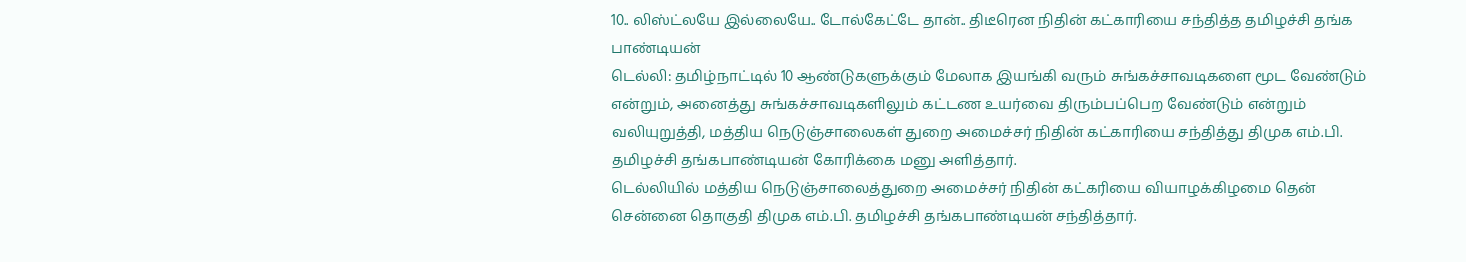10.. லிஸ்ட்லயே இல்லையே.. டோல்கேட்டே தான்.. திடீரென நிதின் கட்காரியை சந்தித்த தமிழச்சி தங்க பாண்டியன்
டெல்லி: தமிழ்நாட்டில் 10 ஆண்டுகளுக்கும் மேலாக இயங்கி வரும் சுங்கச்சாவடிகளை மூட வேண்டும் என்றும், அனைத்து சுங்கச்சாவடிகளிலும் கட்டண உயர்வை திரும்பப்பெற வேண்டும் என்றும் வலியுறுத்தி, மத்திய நெடுஞ்சாலைகள் துறை அமைச்சர் நிதின் கட்காரியை சந்தித்து திமுக எம்.பி. தமிழச்சி தங்கபாண்டியன் கோரிக்கை மனு அளித்தார்.
டெல்லியில் மத்திய நெடுஞ்சாலைத்துறை அமைச்சர் நிதின் கட்கரியை வியாழக்கிழமை தென் சென்னை தொகுதி திமுக எம்.பி. தமிழச்சி தங்கபாண்டியன் சந்தித்தார்.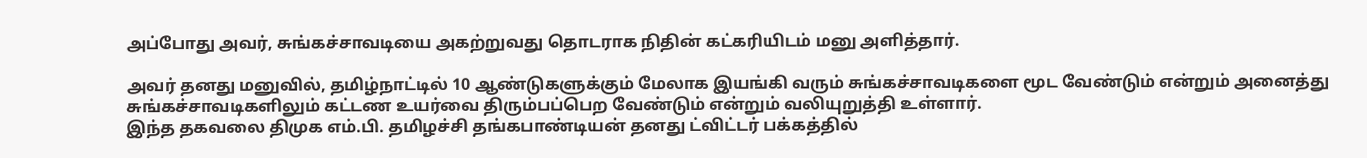அப்போது அவர், சுங்கச்சாவடியை அகற்றுவது தொடராக நிதின் கட்கரியிடம் மனு அளித்தார்.

அவர் தனது மனுவில், தமிழ்நாட்டில் 10 ஆண்டுகளுக்கும் மேலாக இயங்கி வரும் சுங்கச்சாவடிகளை மூட வேண்டும் என்றும் அனைத்து சுங்கச்சாவடிகளிலும் கட்டண உயர்வை திரும்பப்பெற வேண்டும் என்றும் வலியுறுத்தி உள்ளார்.
இந்த தகவலை திமுக எம்.பி. தமிழச்சி தங்கபாண்டியன் தனது ட்விட்டர் பக்கத்தில்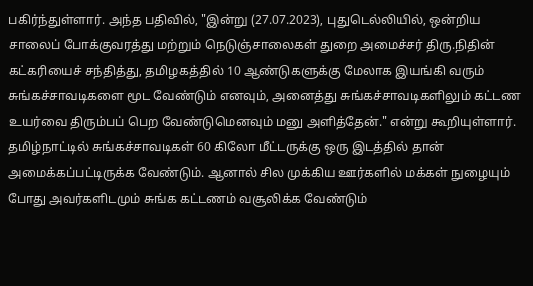பகிர்ந்துள்ளார். அந்த பதிவில், "இன்று (27.07.2023), புதுடெல்லியில், ஒன்றிய சாலைப் போக்குவரத்து மற்றும் நெடுஞ்சாலைகள் துறை அமைச்சர் திரு.நிதின் கட்கரியைச் சந்தித்து, தமிழகத்தில் 10 ஆண்டுகளுக்கு மேலாக இயங்கி வரும் சுங்கச்சாவடிகளை மூட வேண்டும் எனவும், அனைத்து சுங்கச்சாவடிகளிலும் கட்டண உயர்வை திரும்பப் பெற வேண்டுமெனவும் மனு அளித்தேன்." என்று கூறியுள்ளார்.
தமிழ்நாட்டில் சுங்கச்சாவடிகள் 60 கிலோ மீட்டருக்கு ஒரு இடத்தில் தான் அமைக்கப்பட்டிருக்க வேண்டும். ஆனால் சில முக்கிய ஊர்களில் மக்கள் நுழையும் போது அவர்களிடமும் சுங்க கட்டணம் வசூலிக்க வேண்டும்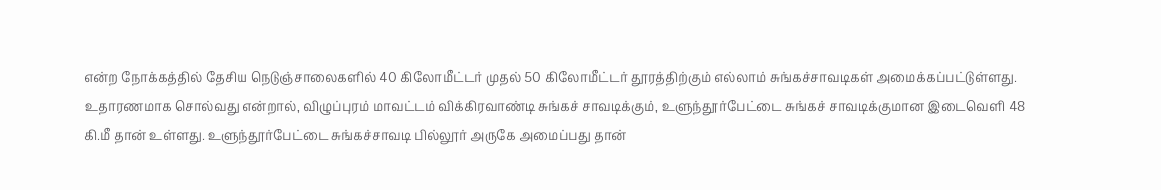என்ற நோக்கத்தில் தேசிய நெடுஞ்சாலைகளில் 40 கிலோமீட்டர் முதல் 50 கிலோமீட்டர் தூரத்திற்கும் எல்லாம் சுங்கச்சாவடிகள் அமைக்கப்பட்டுள்ளது.
உதாரணமாக சொல்வது என்றால், விழுப்புரம் மாவட்டம் விக்கிரவாண்டி சுங்கச் சாவடிக்கும், உளுந்தூர்பேட்டை சுங்கச் சாவடிக்குமான இடைவெளி 48 கி.மீ தான் உள்ளது. உளுந்தூர்பேட்டை சுங்கச்சாவடி பில்லூர் அருகே அமைப்பது தான்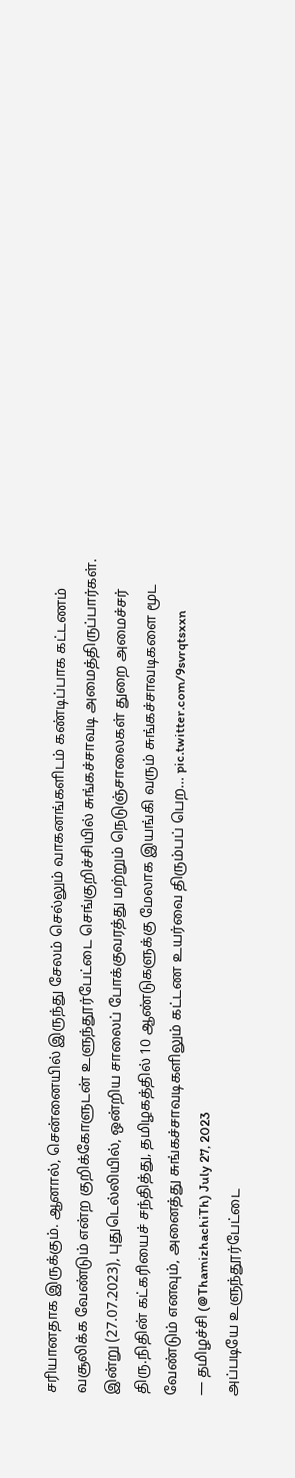சரியானதாக இருக்கும். ஆனால், சென்னையில் இருந்து சேலம் செல்லும் வாகனங்களிடம் கண்டிப்பாக கட்டணம் வசூலிக்க வேண்டும் என்ற குறிக்கோளுடன் உளுந்தூர்பேட்டை செங்குறிச்சியில் சுங்கச்சாவடி அமைத்திருப்பார்கள்.
இன்று (27.07.2023), புதுடெல்லியில், ஒன்றிய சாலைப் போக்குவரத்து மற்றும் நெடுஞ்சாலைகள் துறை அமைச்சர் திரு.நிதின் கட்கரியைச் சந்தித்து, தமிழகத்தில் 10 ஆண்டுகளுக்கு மேலாக இயங்கி வரும் சுங்கச்சாவடிகளை மூட வேண்டும் எனவும், அனைத்து சுங்கச்சாவடிகளிலும் கட்டண உயர்வை திரும்பப் பெற… pic.twitter.com/9svrqtsxxn
— தமிழச்சி (@ThamizhachiTh) July 27, 2023
அப்படியே உளுந்தூர்பேட்டை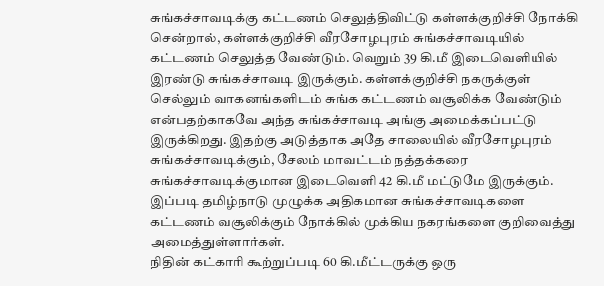சுங்கச்சாவடிக்கு கட்டணம் செலுத்திவிட்டு கள்ளக்குறிச்சி நோக்கி சென்றால், கள்ளக்குறிச்சி வீரசோழபுரம் சுங்கச்சாவடியில் கட்டணம் செலுத்த வேண்டும். வெறும் 39 கி.மீ இடைவெளியில் இரண்டு சுங்கச்சாவடி இருக்கும். கள்ளக்குறிச்சி நகருக்குள் செல்லும் வாகனங்களிடம் சுங்க கட்டணம் வசூலிக்க வேண்டும் என்பதற்காகவே அந்த சுங்கச்சாவடி அங்கு அமைக்கப்பட்டு இருக்கிறது. இதற்கு அடுத்தாக அதே சாலையில் வீரசோழபுரம் சுங்கச்சாவடிக்கும், சேலம் மாவட்டம் நத்தக்கரை சுங்கச்சாவடிக்குமான இடைவெளி 42 கி.மீ மட்டுமே இருக்கும். இப்படி தமிழ்நாடு முழுக்க அதிகமான சுங்கச்சாவடிகளை கட்டணம் வசூலிக்கும் நோக்கில் முக்கிய நகரங்களை குறிவைத்து அமைத்துள்ளார்கள்.
நிதின் கட்காரி கூற்றுப்படி 60 கி.மீட்டருக்கு ஒரு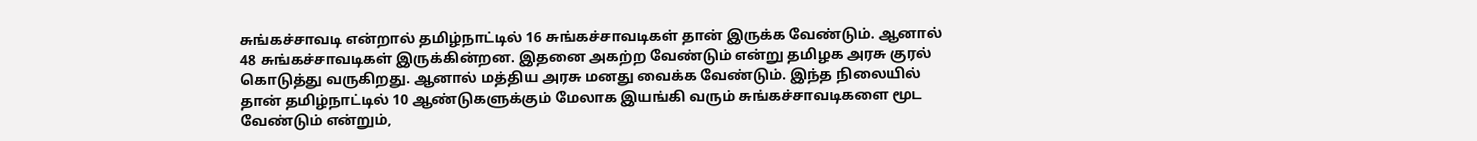சுங்கச்சாவடி என்றால் தமிழ்நாட்டில் 16 சுங்கச்சாவடிகள் தான் இருக்க வேண்டும். ஆனால் 48 சுங்கச்சாவடிகள் இருக்கின்றன. இதனை அகற்ற வேண்டும் என்று தமிழக அரசு குரல் கொடுத்து வருகிறது. ஆனால் மத்திய அரசு மனது வைக்க வேண்டும். இந்த நிலையில் தான் தமிழ்நாட்டில் 10 ஆண்டுகளுக்கும் மேலாக இயங்கி வரும் சுங்கச்சாவடிகளை மூட வேண்டும் என்றும்,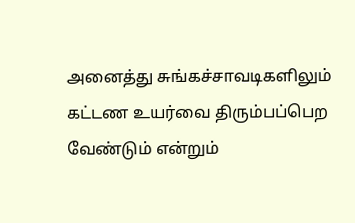அனைத்து சுங்கச்சாவடிகளிலும் கட்டண உயர்வை திரும்பப்பெற வேண்டும் என்றும்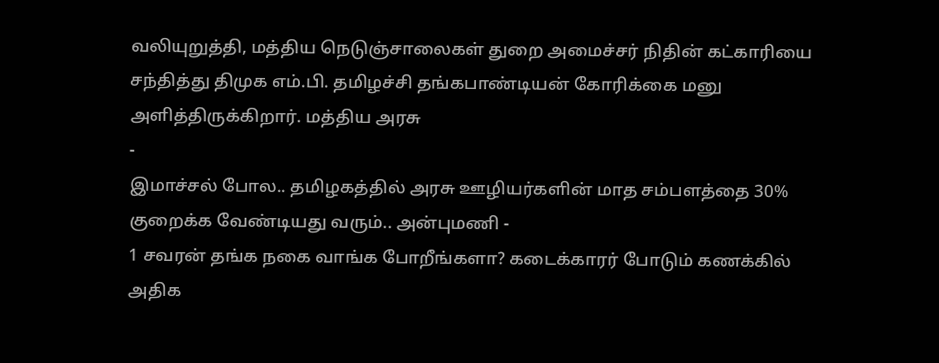வலியுறுத்தி, மத்திய நெடுஞ்சாலைகள் துறை அமைச்சர் நிதின் கட்காரியை சந்தித்து திமுக எம்.பி. தமிழச்சி தங்கபாண்டியன் கோரிக்கை மனு அளித்திருக்கிறார். மத்திய அரசு
-
இமாச்சல் போல.. தமிழகத்தில் அரசு ஊழியர்களின் மாத சம்பளத்தை 30% குறைக்க வேண்டியது வரும்.. அன்புமணி -
1 சவரன் தங்க நகை வாங்க போறீங்களா? கடைக்காரர் போடும் கணக்கில் அதிக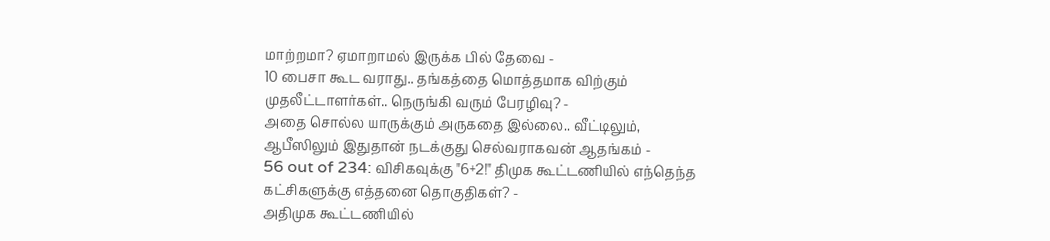மாற்றமா? ஏமாறாமல் இருக்க பில் தேவை -
10 பைசா கூட வராது.. தங்கத்தை மொத்தமாக விற்கும் முதலீட்டாளர்கள்.. நெருங்கி வரும் பேரழிவு? -
அதை சொல்ல யாருக்கும் அருகதை இல்லை.. வீட்டிலும், ஆபீஸிலும் இதுதான் நடக்குது செல்வராகவன் ஆதங்கம் -
56 out of 234: விசிகவுக்கு "6+2!" திமுக கூட்டணியில் எந்தெந்த கட்சிகளுக்கு எத்தனை தொகுதிகள்? -
அதிமுக கூட்டணியில்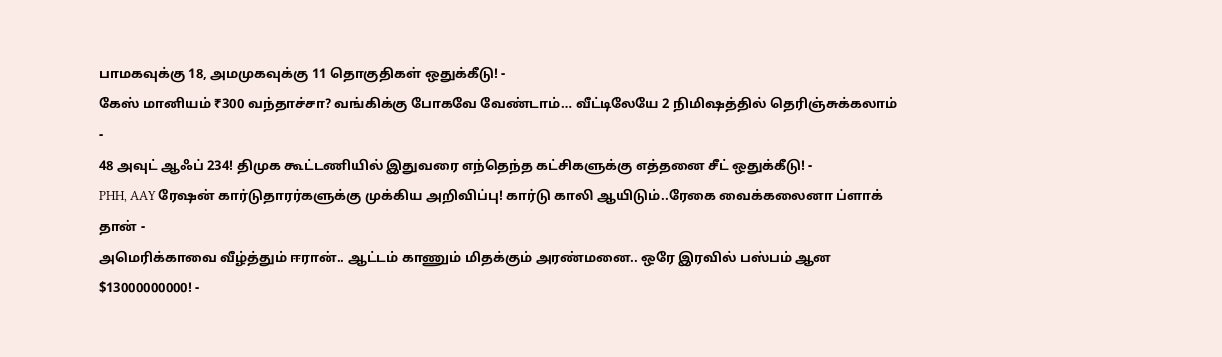பாமகவுக்கு 18, அமமுகவுக்கு 11 தொகுதிகள் ஒதுக்கீடு! -
கேஸ் மானியம் ₹300 வந்தாச்சா? வங்கிக்கு போகவே வேண்டாம்… வீட்டிலேயே 2 நிமிஷத்தில் தெரிஞ்சுக்கலாம் -
48 அவுட் ஆஃப் 234! திமுக கூட்டணியில் இதுவரை எந்தெந்த கட்சிகளுக்கு எத்தனை சீட் ஒதுக்கீடு! -
PHH, AAY ரேஷன் கார்டுதாரர்களுக்கு முக்கிய அறிவிப்பு! கார்டு காலி ஆயிடும்..ரேகை வைக்கலைனா ப்ளாக் தான் -
அமெரிக்காவை வீழ்த்தும் ஈரான்.. ஆட்டம் காணும் மிதக்கும் அரண்மனை.. ஒரே இரவில் பஸ்பம் ஆன $13000000000! -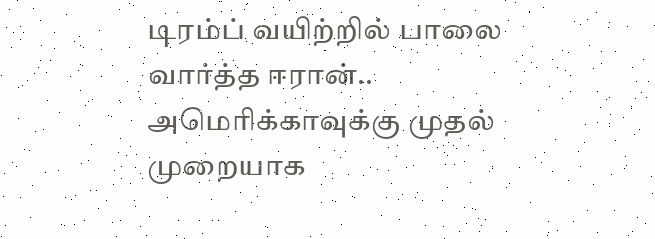டிரம்ப் வயிற்றில் பாலை வார்த்த ஈரான்.. அமெரிக்காவுக்கு முதல் முறையாக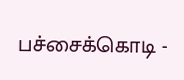பச்சைக்கொடி -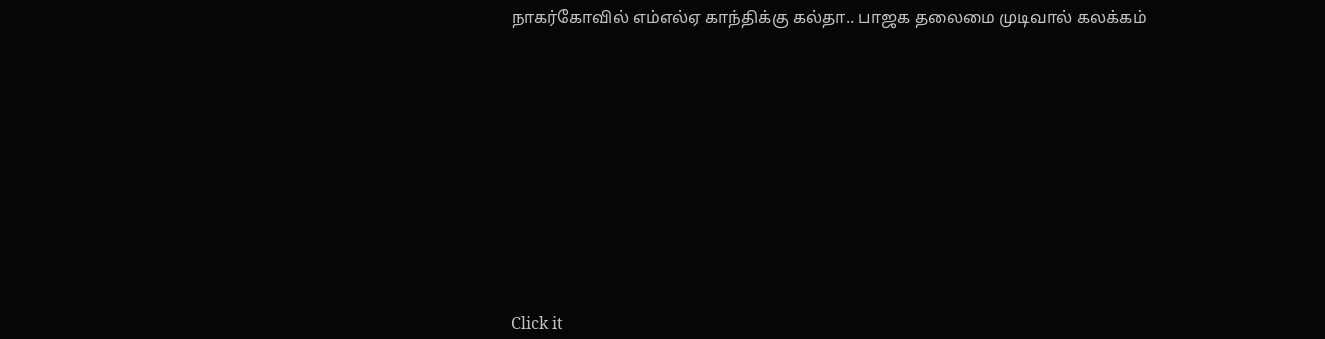நாகர்கோவில் எம்எல்ஏ காந்திக்கு கல்தா.. பாஜக தலைமை முடிவால் கலக்கம்












Click it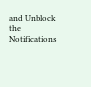and Unblock the Notifications